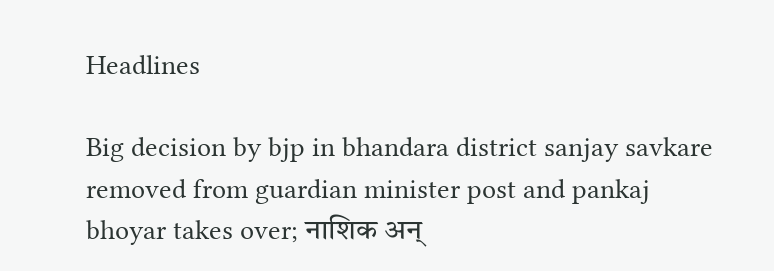Headlines

Big decision by bjp in bhandara district sanjay savkare removed from guardian minister post and pankaj bhoyar takes over; नाशिक अन्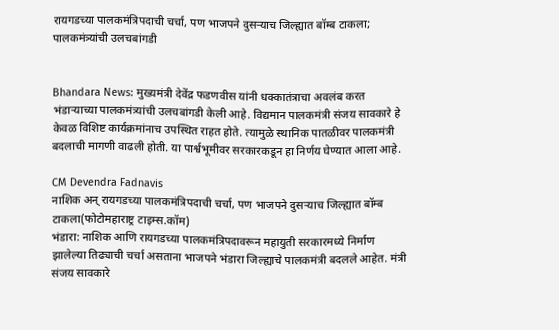रायगडच्या पालकमंत्रिपदाची चर्चा, पण भाजपने दुसऱ्याच जिल्ह्यात बॉम्ब टाकला; पालकमंत्र्यांची उलचबांगडी


Bhandara News: मुख्यमंत्री देवेंद्र फडणवीस यांनी धक्कातंत्राचा अवलंब करत भंडाऱ्याच्या पालकमंत्र्यांची उलचबांगडी केली आहे. विद्यमान पालकमंत्री संजय सावकारे हे केवळ विशिष्ट कार्यक्रमांनाच उपस्थित राहत होते. त्यामुळे स्थानिक पातळीवर पालकमंत्री बदलाची मागणी वाढली होती. या पार्श्वभूमीवर सरकारकडून हा निर्णय घेण्यात आला आहे.

CM Devendra Fadnavis
नाशिक अन् रायगडच्या पालकमंत्रिपदाची चर्चा, पण भाजपने दुसऱ्याच जिल्ह्यात बॉम्ब टाकला(फोटोमहाराष्ट्र टाइम्स.कॉम)
भंडारा: नाशिक आणि रायगडच्या पालकमंत्रिपदावरून महायुती सरकारमध्ये निर्माण झालेल्या तिढ्याची चर्चा असताना भाजपने भंडारा जिल्ह्याचे पालकमंत्री बदलले आहेत. मंत्री संजय सावकारे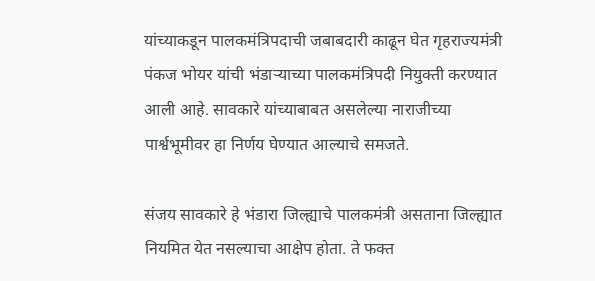यांच्याकडून पालकमंत्रिपदाची जबाबदारी काढून घेत गृहराज्यमंत्री पंकज भोयर यांची भंडाऱ्याच्या पालकमंत्रिपदी नियुक्ती करण्यात आली आहे. सावकारे यांच्याबाबत असलेल्या नाराजीच्या पार्श्वभूमीवर हा निर्णय घेण्यात आल्याचे समजते.

संजय सावकारे हे भंडारा जिल्ह्याचे पालकमंत्री असताना जिल्ह्यात नियमित येत नसल्याचा आक्षेप होता. ते फक्त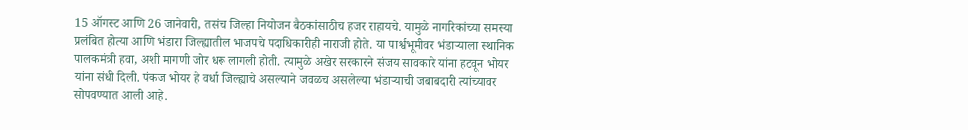15 ऑगस्ट आणि 26 जानेवारी, तसंच जिल्हा नियोजन बैठकांसाठीच हजर राहायचे. यामुळे नागरिकांच्या समस्या प्रलंबित होत्या आणि भंडारा जिल्ह्यातील भाजपचे पदाधिकारीही नाराजी होते. या पार्श्वभूमीवर भंडाऱ्याला स्थानिक पालकमंत्री हवा, अशी मागणी जोर धरू लागली होती. त्यामुळे अखेर सरकारने संजय सावकारे यांना हटवून भोयर यांना संधी दिली. पंकज भोयर हे वर्धा जिल्ह्याचे असल्याने जवळच असलेल्या भंडाऱ्याची जबाबदारी त्यांच्यावर सोपवण्यात आली आहे.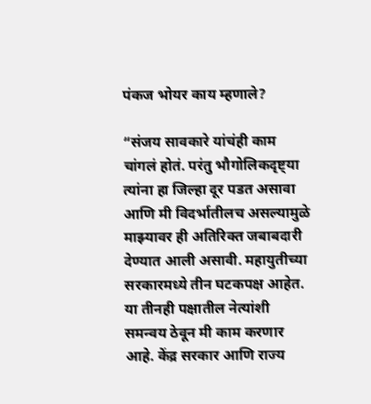पंकज भोयर काय म्हणाले?

“संजय सावकारे यांचंही काम चांगलं होतं. परंतु भौगोलिकदृष्ट्या त्यांना हा जिल्हा दूर पडत असावा आणि मी विदर्भातीलच असल्यामुळे माझ्यावर ही अतिरिक्त जबाबदारी देण्यात आली असावी. महायुतीच्या सरकारमध्ये तीन घटकपक्ष आहेत. या तीनही पक्षातील नेत्यांशी समन्वय ठेवून मी काम करणार आहे. केंद्र सरकार आणि राज्य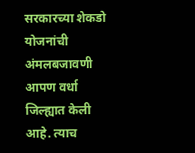सरकारच्या शेकडो योजनांची अंमलबजावणी आपण वर्धा जिल्ह्यात केली आहे. त्याच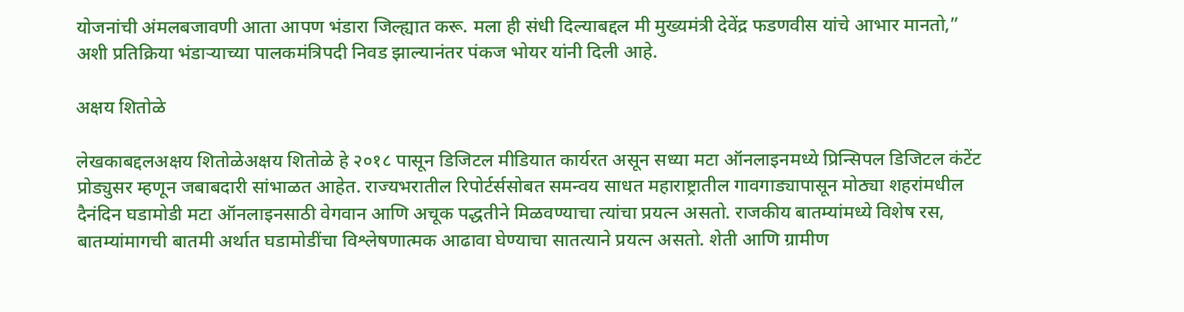योजनांची अंमलबजावणी आता आपण भंडारा जिल्ह्यात करू. मला ही संधी दिल्याबद्दल मी मुख्यमंत्री देवेंद्र फडणवीस यांचे आभार मानतो,” अशी प्रतिक्रिया भंडाऱ्याच्या पालकमंत्रिपदी निवड झाल्यानंतर पंकज भोयर यांनी दिली आहे.

अक्षय शितोळे

लेखकाबद्दलअक्षय शितोळेअक्षय शितोळे हे २०१८ पासून डिजिटल मीडियात कार्यरत असून सध्या मटा ऑनलाइनमध्ये प्रिन्सिपल डिजिटल कंटेंट प्रोड्युसर म्हणून जबाबदारी सांभाळत आहेत. राज्यभरातील रिपोर्टर्ससोबत समन्वय साधत महाराष्ट्रातील गावगाड्यापासून मोठ्या शहरांमधील दैनंदिन घडामोडी मटा ऑनलाइनसाठी वेगवान आणि अचूक पद्धतीने मिळवण्याचा त्यांचा प्रयत्न असतो. राजकीय बातम्यांमध्ये विशेष रस, बातम्यांमागची बातमी अर्थात घडामोडींचा विश्लेषणात्मक आढावा घेण्याचा सातत्याने प्रयत्न असतो. शेती आणि ग्रामीण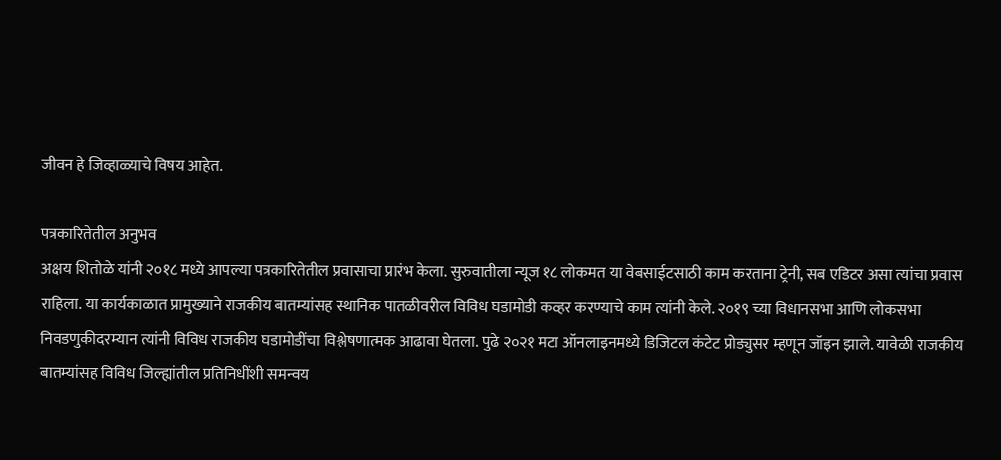जीवन हे जिव्हाळ्याचे विषय आहेत.

पत्रकारितेतील अनुभव
अक्षय शितोळे यांनी २०१८ मध्ये आपल्या पत्रकारितेतील प्रवासाचा प्रारंभ केला. सुरुवातीला न्यूज १८ लोकमत या वेबसाईटसाठी काम करताना ट्रेनी, सब एडिटर असा त्यांचा प्रवास राहिला. या कार्यकाळात प्रामुख्याने राजकीय बातम्यांसह स्थानिक पातळीवरील विविध घडामोडी कव्हर करण्याचे काम त्यांनी केले. २०१९ च्या विधानसभा आणि लोकसभा निवडणुकीदरम्यान त्यांनी विविध राजकीय घडामोडींचा विश्लेषणात्मक आढावा घेतला. पुढे २०२१ मटा ऑनलाइनमध्ये डिजिटल कंटेट प्रोड्युसर म्हणून जॉइन झाले. यावेळी राजकीय बातम्यांसह विविध जिल्ह्यांतील प्रतिनिधींशी समन्वय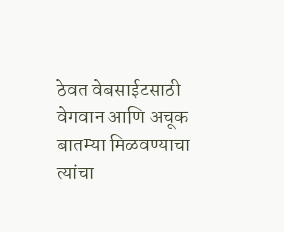ठेवत वेबसाईटसाठी वेगवान आणि अचूक बातम्या मिळवण्याचा त्यांचा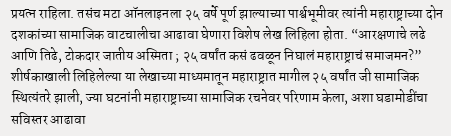प्रयत्न राहिला. तसंच मटा ऑनलाइनला २५ वर्षे पूर्ण झाल्याच्या पार्श्वभूमीवर त्यांनी महाराष्ट्राच्या दोन दशकांच्या सामाजिक वाटचालीचा आढावा घेणारा विशेष लेख लिहिला होता. “आरक्षणाचे लढे आणि तिढे, टोकदार जातीय अस्मिता ; २५ वर्षांत कसं ढवळून निघालं महाराष्ट्राचं समाजमन?” शीर्षकाखाली लिहिलेल्या या लेखाच्या माध्यमातून महाराष्ट्रात मागील २५ वर्षांत जी सामाजिक स्थित्यंतरे झाली, ज्या घटनांनी महाराष्ट्राच्या सामाजिक रचनेवर परिणाम केला, अशा घडामोडींचा सविस्तर आढावा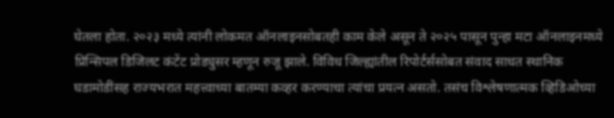घेतला होता. २०२३ मध्ये त्यांनी लोकमत ऑनलाइनसोबतही काम केले असून ते २०२५ पासून पुन्हा मटा ऑनलाइनमध्ये प्रिन्सिपल डिजिलट कंटेंट प्रोड्युसर म्हणून रुजू झाले. विविध जिल्ह्यांतील रिपोर्टर्ससोबत संवाद साधत स्थानिक घडामोडींसह राज्यभरात महत्त्वाच्या बातम्या कव्हर करण्याचा त्यांचा प्रयत्न असतो. तसंच विश्लेषणात्मक व्हिडिओच्या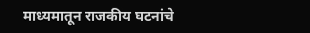माध्यमातून राजकीय घटनांचे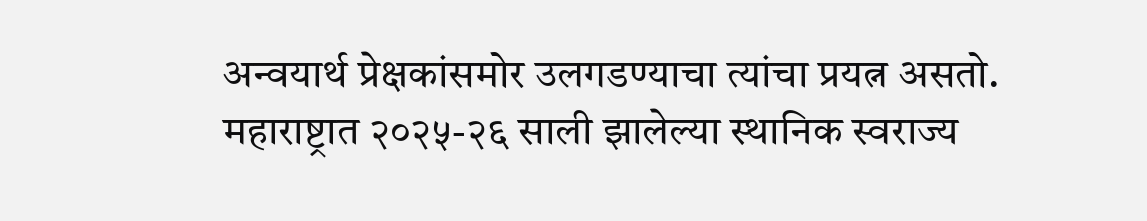अन्वयार्थ प्रेक्षकांसमोर उलगडण्याचा त्यांचा प्रयत्न असतो. महाराष्ट्रात २०२५-२६ साली झालेल्या स्थानिक स्वराज्य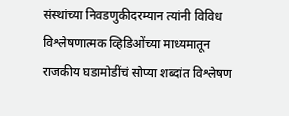संस्थांच्या निवडणुकीदरम्यान त्यांनी विविध विश्लेषणात्मक व्हिडिओंच्या माध्यमातून राजकीय घडामोडींचं सोप्या शब्दांत विश्लेषण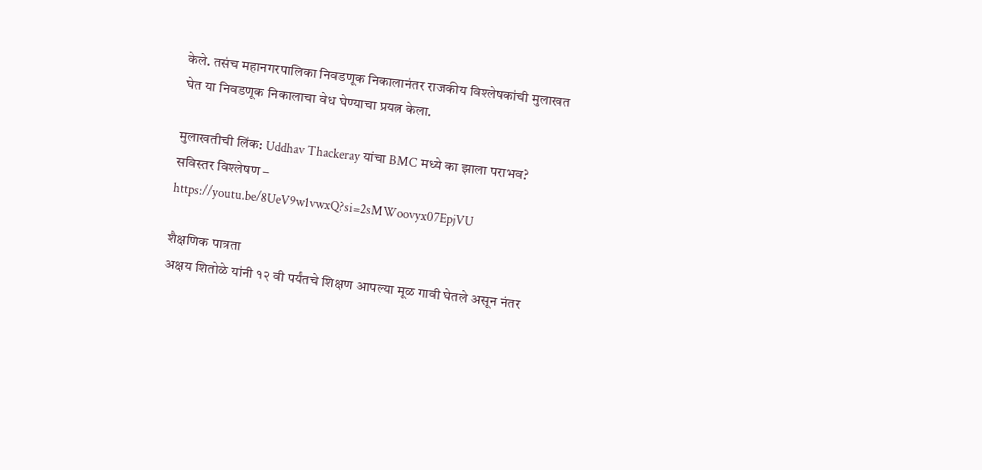केले. तसंच महानगरपालिका निवडणूक निकालानंतर राजकीय विश्लेषकांची मुलाखत घेत या निवडणूक निकालाचा वेध घेण्याचा प्रयत्न केला.

मुलाखतीची लिंक: Uddhav Thackeray यांचा BMC मध्ये का झाला पराभव? सविस्तर विश्लेषण – https://youtu.be/8UeV9w1vwxQ?si=2sMWoovyx07EpjVU

शैक्षणिक पात्रता
अक्षय शितोळे यांनी १२ वी पर्यंतचे शिक्षण आपल्या मूळ गावी घेतले असून नंतर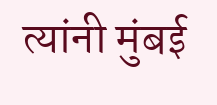त्यांनी मुंबई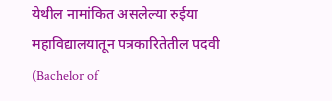येथील नामांकित असलेल्या रुईया महाविद्यालयातून पत्रकारितेतील पदवी (Bachelor of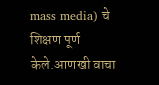mass media) चे शिक्षण पूर्ण केले.आणखी वाचा